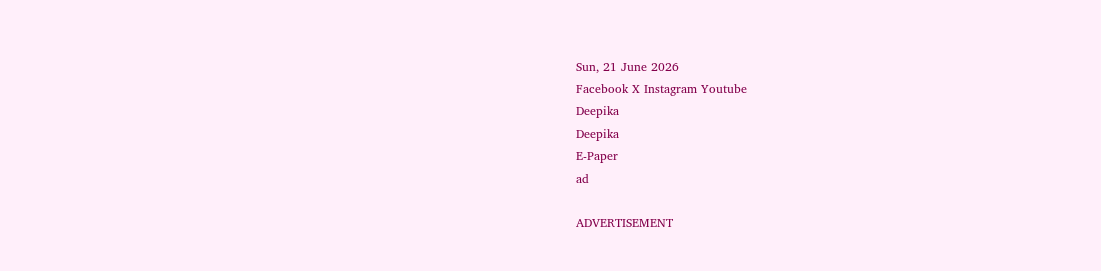Sun, 21 June 2026
Facebook X Instagram Youtube
Deepika
Deepika
E-Paper
ad

ADVERTISEMENT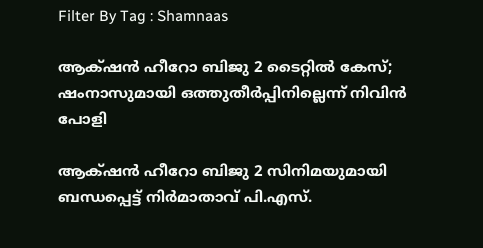Filter By Tag : Shamnaas

ആക്‌ഷന്‍ ഹീറോ ബിജു 2 ടൈറ്റിൽ കേസ്; ഷംനാസുമായി ഒത്തുതീർപ്പിനില്ലെന്ന് നിവിൻ പോളി

ആക്‌ഷന്‍ ഹീറോ ബിജു 2 സിനിമയുമായി ബന്ധപ്പെട്ട് നിർമാതാവ് പി.എസ്.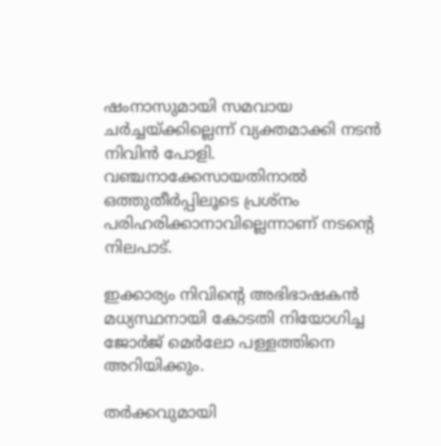ഷംനാസുമായി സമവായ ചർച്ചയ്ക്കില്ലെന്ന് വ്യക്തമാക്കി നടൻ നിവിൻ പോളി. വഞ്ചനാക്കേസായതിനാൽ ഒത്തുതീർപ്പിലൂടെ പ്രശ്നം പരിഹരിക്കാനാവില്ലെന്നാണ് നടന്‍റെ നിലപാട്.

ഇക്കാര്യം നിവിന്‍റെ അഭിഭാഷകൻ മധ്യസ്ഥനായി കോടതി നിയോഗിച്ച ജോർജ് മെർലോ പള്ളത്തിനെ അറിയിക്കും.

തർക്കവുമായി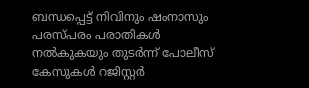ബന്ധപ്പെട്ട് നിവിനും ഷംനാസും പരസ്പരം പരാതികൾ നൽകുകയും തുടർന്ന് പോലീസ് കേസുകൾ റജിസ്റ്റർ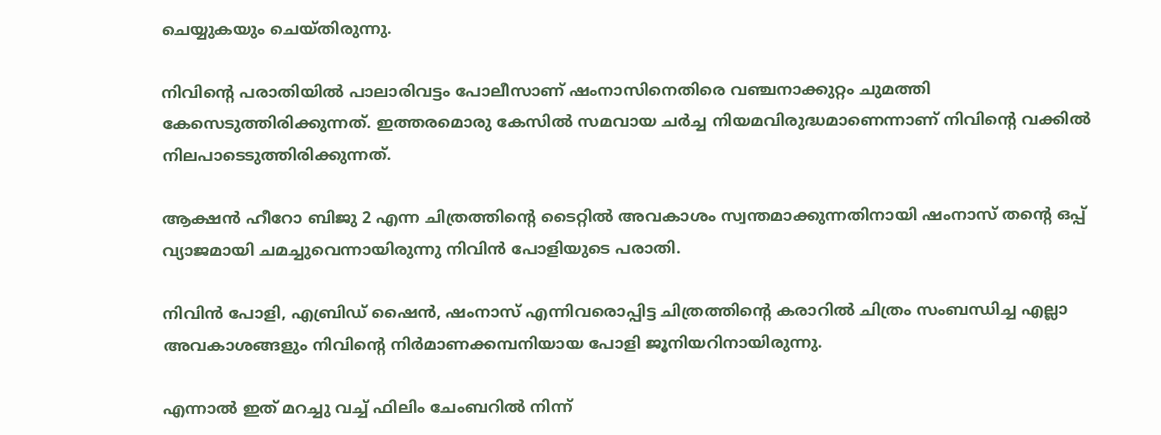ചെയ്യുകയും ചെയ്തിരുന്നു.

നിവിന്‍റെ പരാതിയിൽ പാലാരിവട്ടം പോലീസാണ് ഷംനാസിനെതിരെ വഞ്ചനാക്കുറ്റം ചുമത്തി കേസെടുത്തിരിക്കുന്നത്. ഇത്തരമൊരു കേസില്‍ സമവായ ചര്‍ച്ച നിയമവിരുദ്ധമാണെന്നാണ് നിവിന്‍റെ വക്കിൽ നിലപാടെടുത്തിരിക്കുന്നത്.

ആക്ഷന്‍ ഹീറോ ബിജു 2 എന്ന ചിത്രത്തിന്‍റെ ടൈറ്റില്‍ അവകാശം സ്വന്തമാക്കുന്നതിനായി ഷംനാസ് തന്‍റെ ഒപ്പ് വ്യാജമായി ചമച്ചുവെന്നായിരുന്നു നിവിൻ പോളിയുടെ പരാതി.

നിവിന്‍ പോളി, എബ്രിഡ് ഷൈന്‍, ഷംനാസ് എന്നിവരൊപ്പിട്ട ചിത്രത്തിന്‍റെ കരാറില്‍ ചിത്രം സംബന്ധിച്ച എല്ലാ അവകാശങ്ങളും നിവിന്‍റെ നിര്‍മാണക്കമ്പനിയായ പോളി ജൂനിയറിനായിരുന്നു.

എന്നാല്‍ ഇത് മറച്ചു വച്ച് ഫിലിം ചേംബറില്‍ നിന്ന്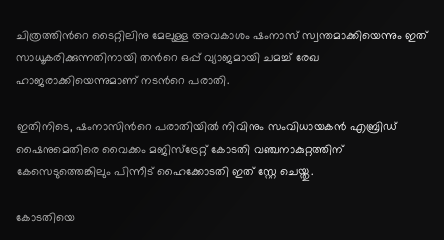ചിത്രത്തിന്‍റെ ടൈറ്റിലിനു മേലുള്ള അവകാശം ഷംനാസ് സ്വന്തമാക്കിയെന്നും ഇത് സാധൂകരിക്കുന്നതിനായി തന്‍റെ ഒപ്പ് വ്യാജമായി ചമച്ച് രേഖ ഹാജരാക്കിയെന്നുമാണ് നടന്‍റെ പരാതി.

ഇതിനിടെ, ഷംനാസിന്‍റെ പരാതിയിൽ നിവിനും സംവിധായകൻ എബ്രിഡ് ഷൈനുമെതിരെ വൈക്കം മജിസ്ട്രേറ്റ് കോടതി വഞ്ചനാകുറ്റത്തിന് കേസെടുത്തെങ്കിലും പിന്നീട് ഹൈക്കോടതി ഇത് സ്റ്റേ ചെയ്തു.

കോടതിയെ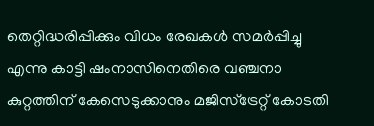തെറ്റിദ്ധരിപ്പിക്കും വിധം രേഖകൾ സമർപ്പിച്ചു എന്നു കാട്ടി ഷംനാസിനെതിരെ വഞ്ചനാ കുറ്റത്തിന് കേസെടുക്കാനും മജിസ്ട്രേറ്റ് കോടതി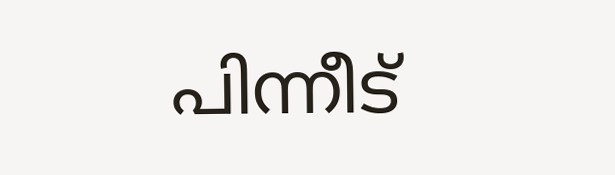പിന്നീട്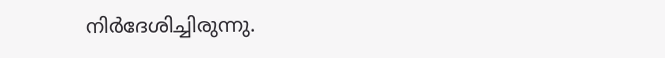നിർദേശിച്ചിരുന്നു.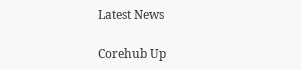Latest News

Corehub Up